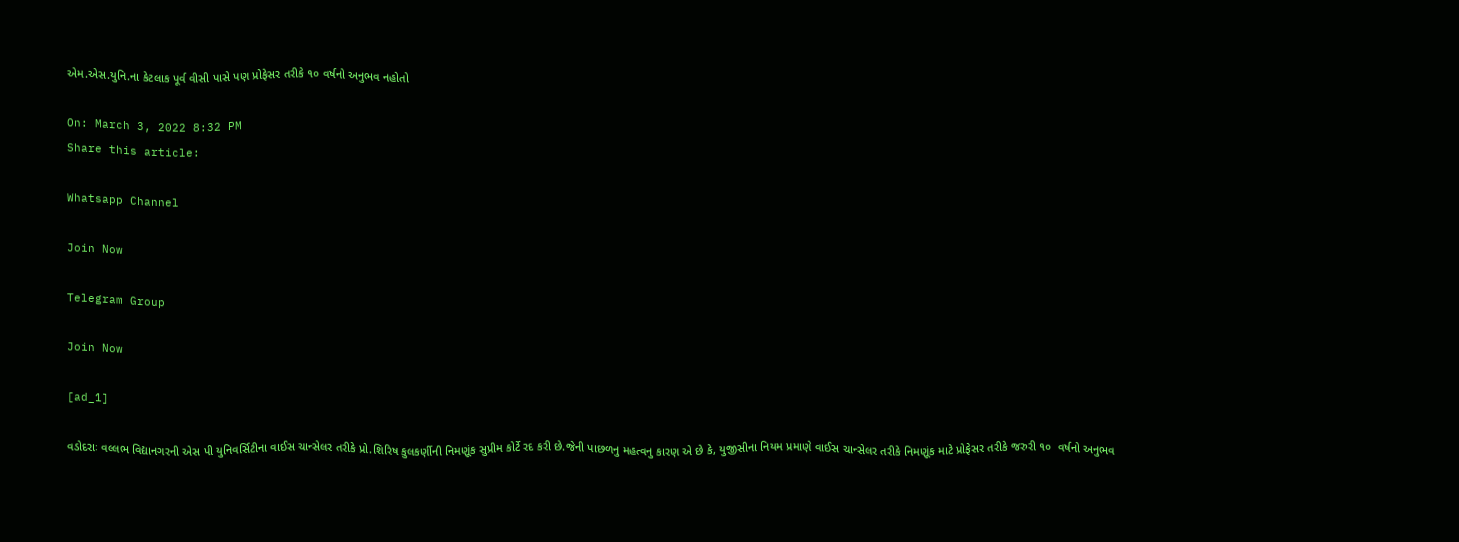એમ.એસ.યુનિ.ના કેટલાક પૂર્વ વીસી પાસે પણ પ્રોફેસર તરીકે ૧૦ વર્ષનો અનુભવ નહોતો

On: March 3, 2022 8:32 PM
Share this article:

Whatsapp Channel

Join Now

Telegram Group

Join Now

[ad_1]

વડોદરાઃ વલ્લભ વિદ્યાનગરની એસ પી યુનિવર્સિટીના વાઈસ ચાન્સેલર તરીકે પ્રો.શિરિષ કુલકર્ણીની નિમણૂંક સુપ્રીમ કોર્ટે રદ કરી છે.જેની પાછળનુ મહત્વનુ કારણ એ છે કે, યુજીસીના નિયમ પ્રમાણે વાઈસ ચાન્સેલર તરીકે નિમણૂંક માટે પ્રોફેસર તરીકે જરુરી ૧૦  વર્ષનો અનુભવ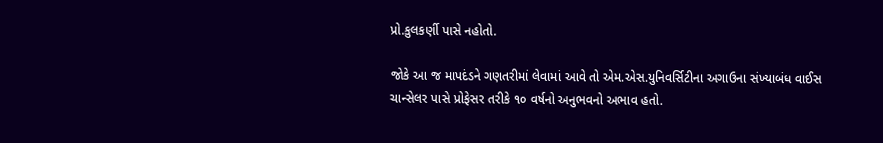પ્રો.કુલકર્ણી પાસે નહોતો.

જોકે આ જ માપદંડને ગણતરીમાં લેવામાં આવે તો એમ.એસ.યુનિવર્સિટીના અગાઉના સંખ્યાબંધ વાઈસ ચાન્સેલર પાસે પ્રોફેસર તરીકે ૧૦ વર્ષનો અનુભવનો અભાવ હતો.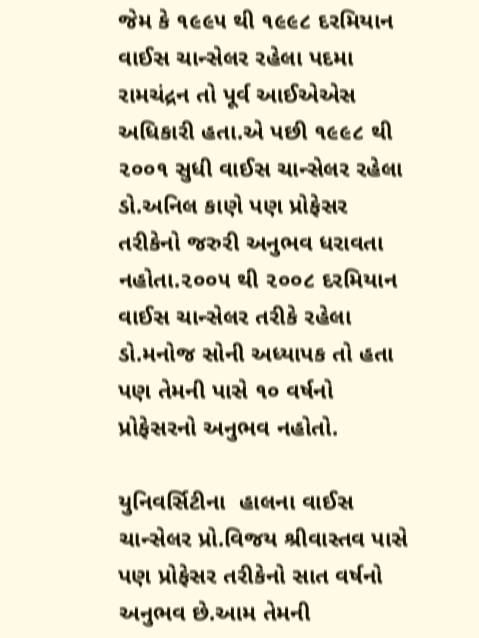જેમ કે ૧૯૯૫ થી ૧૯૯૮ દરમિયાન વાઈસ ચાન્સેલર રહેલા પદમા રામચંદ્રન તો પૂર્વ આઈએએસ અધિકારી હતા.એ પછી ૧૯૯૮ થી ૨૦૦૧ સુધી વાઈસ ચાન્સેલર રહેલા ડો.અનિલ કાણે પણ પ્રોફેસર તરીકેનો જરુરી અનુભવ ધરાવતા નહોતા.૨૦૦૫ થી ૨૦૦૮ દરમિયાન વાઈસ ચાન્સેલર તરીકે રહેલા ડો.મનોજ સોની અધ્યાપક તો હતા પણ તેમની પાસે ૧૦ વર્ષનો પ્રોફેસરનો અનુભવ નહોતો.

યુનિવર્સિટીના  હાલના વાઈસ ચાન્સેલર પ્રો.વિજય શ્રીવાસ્તવ પાસે પણ પ્રોફેસર તરીકેનો સાત વર્ષનો અનુભવ છે.આમ તેમની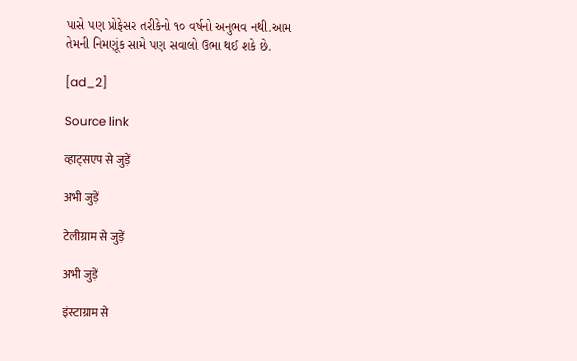પાસે પણ પ્રોફેસર તરીકેનો ૧૦ વર્ષનો અનુભવ નથી.આમ તેમની નિમણૂંક સામે પણ સવાલો ઉભા થઈ શકે છે.

[ad_2]

Source link

व्हाट्सएप से जुड़ें

अभी जुड़ें

टेलीग्राम से जुड़ें

अभी जुड़ें

इंस्टाग्राम से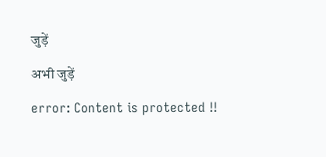जुड़ें

अभी जुड़ें

error: Content is protected !!